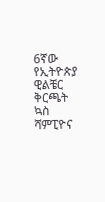6ኛው የኢትዮጵያ ዊልቼር ቅርጫት ኳስ ሻምፒዮና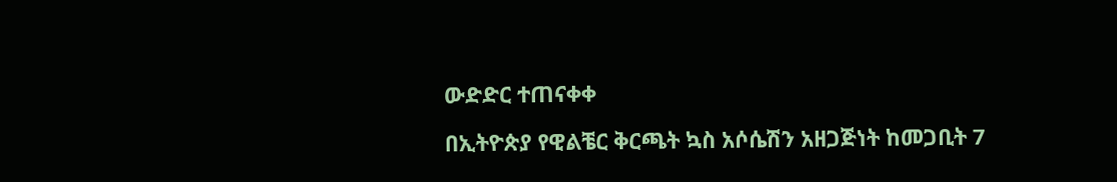ውድድር ተጠናቀቀ

በኢትዮጵያ የዊልቼር ቅርጫት ኳስ አሶሴሽን አዘጋጅነት ከመጋቢት 7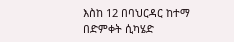እስከ 12 በባህርዳር ከተማ በድምቀት ሲካሄድ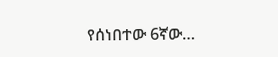የሰነበተው 6ኛው…